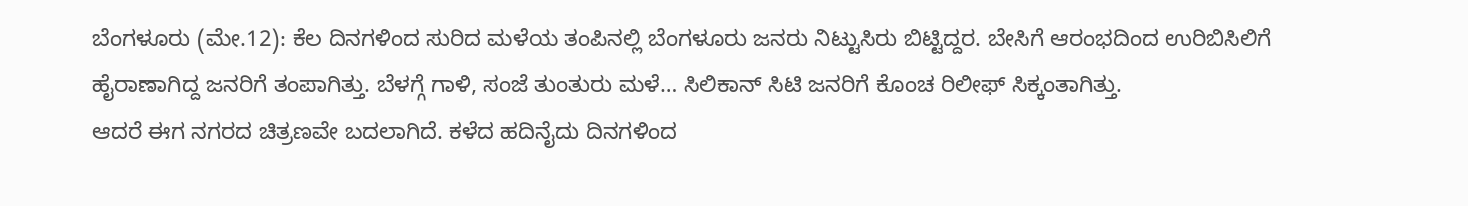ಬೆಂಗಳೂರು (ಮೇ.12): ಕೆಲ ದಿನಗಳಿಂದ ಸುರಿದ ಮಳೆಯ ತಂಪಿನಲ್ಲಿ ಬೆಂಗಳೂರು ಜನರು ನಿಟ್ಟುಸಿರು ಬಿಟ್ಟಿದ್ದರ. ಬೇಸಿಗೆ ಆರಂಭದಿಂದ ಉರಿಬಿಸಿಲಿಗೆ ಹೈರಾಣಾಗಿದ್ದ ಜನರಿಗೆ ತಂಪಾಗಿತ್ತು. ಬೆಳಗ್ಗೆ ಗಾಳಿ, ಸಂಜೆ ತುಂತುರು ಮಳೆ… ಸಿಲಿಕಾನ್ ಸಿಟಿ ಜನರಿಗೆ ಕೊಂಚ ರಿಲೀಫ್ ಸಿಕ್ಕಂತಾಗಿತ್ತು.
ಆದರೆ ಈಗ ನಗರದ ಚಿತ್ರಣವೇ ಬದಲಾಗಿದೆ. ಕಳೆದ ಹದಿನೈದು ದಿನಗಳಿಂದ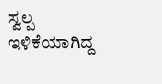ಸ್ವಲ್ಪ ಇಳಿಕೆಯಾಗಿದ್ದ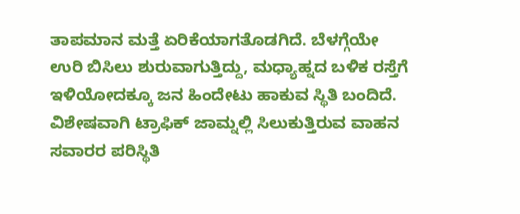ತಾಪಮಾನ ಮತ್ತೆ ಏರಿಕೆಯಾಗತೊಡಗಿದೆ. ಬೆಳಗ್ಗೆಯೇ ಉರಿ ಬಿಸಿಲು ಶುರುವಾಗುತ್ತಿದ್ದು, ಮಧ್ಯಾಹ್ನದ ಬಳಿಕ ರಸ್ತೆಗೆ ಇಳಿಯೋದಕ್ಕೂ ಜನ ಹಿಂದೇಟು ಹಾಕುವ ಸ್ಥಿತಿ ಬಂದಿದೆ.
ವಿಶೇಷವಾಗಿ ಟ್ರಾಫಿಕ್ ಜಾಮ್ನಲ್ಲಿ ಸಿಲುಕುತ್ತಿರುವ ವಾಹನ ಸವಾರರ ಪರಿಸ್ಥಿತಿ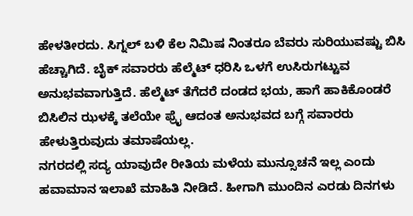ಹೇಳತೀರದು. ಸಿಗ್ನಲ್ ಬಳಿ ಕೆಲ ನಿಮಿಷ ನಿಂತರೂ ಬೆವರು ಸುರಿಯುವಷ್ಟು ಬಿಸಿ ಹೆಚ್ಚಾಗಿದೆ. ಬೈಕ್ ಸವಾರರು ಹೆಲ್ಮೆಟ್ ಧರಿಸಿ ಒಳಗೆ ಉಸಿರುಗಟ್ಟುವ ಅನುಭವವಾಗುತ್ತಿದೆ. ಹೆಲ್ಮೆಟ್ ತೆಗೆದರೆ ದಂಡದ ಭಯ, ಹಾಗೆ ಹಾಕಿಕೊಂಡರೆ ಬಿಸಿಲಿನ ಝಳಕ್ಕೆ ತಲೆಯೇ ಫ್ರೈ ಆದಂತ ಅನುಭವದ ಬಗ್ಗೆ ಸವಾರರು ಹೇಳುತ್ತಿರುವುದು ತಮಾಷೆಯಲ್ಲ.
ನಗರದಲ್ಲಿ ಸದ್ಯ ಯಾವುದೇ ರೀತಿಯ ಮಳೆಯ ಮುನ್ಸೂಚನೆ ಇಲ್ಲ ಎಂದು ಹವಾಮಾನ ಇಲಾಖೆ ಮಾಹಿತಿ ನೀಡಿದೆ. ಹೀಗಾಗಿ ಮುಂದಿನ ಎರಡು ದಿನಗಳು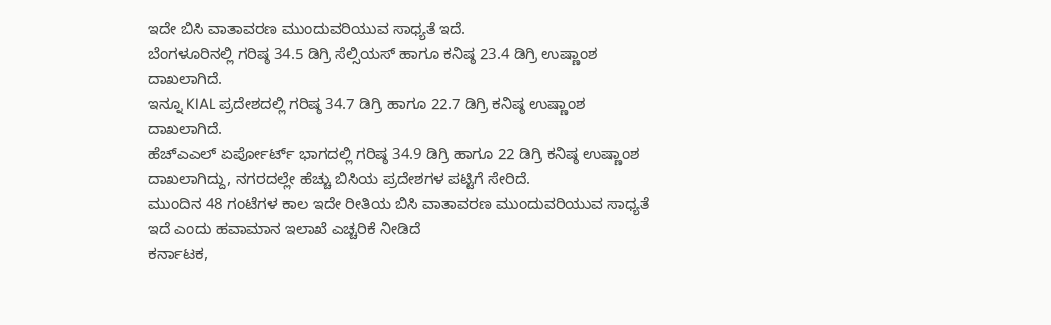ಇದೇ ಬಿಸಿ ವಾತಾವರಣ ಮುಂದುವರಿಯುವ ಸಾಧ್ಯತೆ ಇದೆ.
ಬೆಂಗಳೂರಿನಲ್ಲಿ ಗರಿಷ್ಠ 34.5 ಡಿಗ್ರಿ ಸೆಲ್ಸಿಯಸ್ ಹಾಗೂ ಕನಿಷ್ಠ 23.4 ಡಿಗ್ರಿ ಉಷ್ಣಾಂಶ ದಾಖಲಾಗಿದೆ.
ಇನ್ನೂ KIAL ಪ್ರದೇಶದಲ್ಲಿ ಗರಿಷ್ಠ 34.7 ಡಿಗ್ರಿ ಹಾಗೂ 22.7 ಡಿಗ್ರಿ ಕನಿಷ್ಠ ಉಷ್ಣಾಂಶ ದಾಖಲಾಗಿದೆ.
ಹೆಚ್ಎಎಲ್ ಏರ್ಪೋರ್ಟ್ ಭಾಗದಲ್ಲಿ ಗರಿಷ್ಠ 34.9 ಡಿಗ್ರಿ ಹಾಗೂ 22 ಡಿಗ್ರಿ ಕನಿಷ್ಠ ಉಷ್ಣಾಂಶ ದಾಖಲಾಗಿದ್ದು, ನಗರದಲ್ಲೇ ಹೆಚ್ಚು ಬಿಸಿಯ ಪ್ರದೇಶಗಳ ಪಟ್ಟಿಗೆ ಸೇರಿದೆ.
ಮುಂದಿನ 48 ಗಂಟೆಗಳ ಕಾಲ ಇದೇ ರೀತಿಯ ಬಿಸಿ ವಾತಾವರಣ ಮುಂದುವರಿಯುವ ಸಾಧ್ಯತೆ ಇದೆ ಎಂದು ಹವಾಮಾನ ಇಲಾಖೆ ಎಚ್ಚರಿಕೆ ನೀಡಿದೆ
ಕರ್ನಾಟಕ,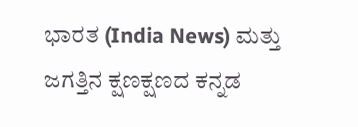ಭಾರತ (India News) ಮತ್ತು ಜಗತ್ತಿನ ಕ್ಷಣಕ್ಷಣದ ಕನ್ನಡ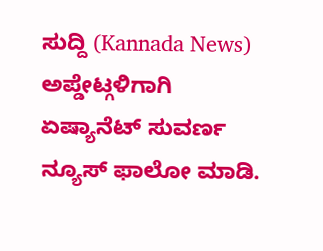ಸುದ್ದಿ (Kannada News) ಅಪ್ಡೇಟ್ಗಳಿಗಾಗಿ ಏಷ್ಯಾನೆಟ್ ಸುವರ್ಣ ನ್ಯೂಸ್ ಫಾಲೋ ಮಾಡಿ.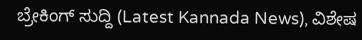ಬ್ರೇಕಿಂಗ್ ಸುದ್ದಿ (Latest Kannada News), ವಿಶೇಷ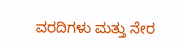ವರದಿಗಳು ಮತ್ತು ನೇರ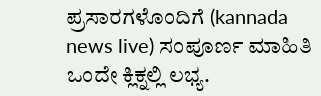ಪ್ರಸಾರಗಳೊಂದಿಗೆ (kannada news live) ಸಂಪೂರ್ಣ ಮಾಹಿತಿ ಒಂದೇ ಕ್ಲಿಕ್ನಲ್ಲಿ ಲಭ್ಯ.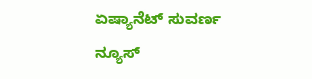ಏಷ್ಯಾನೆಟ್ ಸುವರ್ಣ ನ್ಯೂಸ್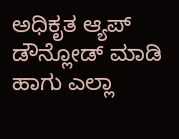ಅಧಿಕೃತ ಆ್ಯಪ್ ಡೌನ್ಲೋಡ್ ಮಾಡಿ ಹಾಗು ಎಲ್ಲಾ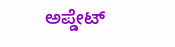ಅಪ್ಡೇಟ್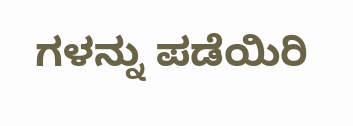ಗಳನ್ನು ಪಡೆಯಿರಿ